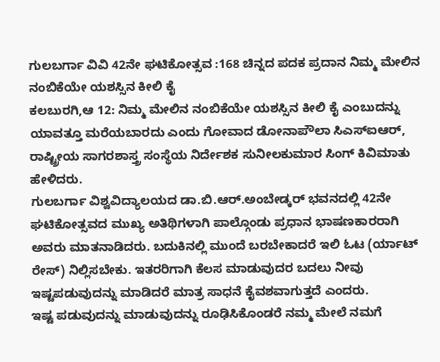ಗುಲಬರ್ಗಾ ವಿವಿ 42ನೇ ಘಟಿಕೋತ್ಸವ :168 ಚಿನ್ನದ ಪದಕ ಪ್ರದಾನ ನಿಮ್ಮ ಮೇಲಿನ ನಂಬಿಕೆಯೇ ಯಶಸ್ಸಿನ ಕೀಲಿ ಕೈ
ಕಲಬುರಗಿ,ಆ 12: ನಿಮ್ಮ ಮೇಲಿನ ನಂಬಿಕೆಯೇ ಯಶಸ್ಸಿನ ಕೀಲಿ ಕೈ ಎಂಬುದನ್ನು ಯಾವತ್ತೂ ಮರೆಯಬಾರದು ಎಂದು ಗೋವಾದ ಡೋನಾಪೌಲಾ ಸಿಎಸ್‍ಐಆರ್, ರಾಷ್ಟ್ರೀಯ ಸಾಗರಶಾಸ್ತ್ರ ಸಂಸ್ಥೆಯ ನಿರ್ದೇಶಕ ಸುನೀಲಕುಮಾರ ಸಿಂಗ್ ಕಿವಿಮಾತು ಹೇಳಿದರು.
ಗುಲಬರ್ಗಾ ವಿಶ್ವವಿದ್ಯಾಲಯದ ಡಾ.ಬಿ.ಆರ್.ಅಂಬೇಡ್ಕರ್ ಭವನದಲ್ಲಿ 42ನೇ ಘಟಿಕೋತ್ಸವದ ಮುಖ್ಯ ಅತಿಥಿಗಳಾಗಿ ಪಾಲ್ಗೊಂಡು ಪ್ರಧಾನ ಭಾಷಣಕಾರರಾಗಿ ಅವರು ಮಾತನಾಡಿದರು. ಬದುಕಿನಲ್ಲಿ ಮುಂದೆ ಬರಬೇಕಾದರೆ ಇಲಿ ಓಟ (ರ್ಯಾಟ್ ರೇಸ್) ನಿಲ್ಲಿಸಬೇಕು. ಇತರರಿಗಾಗಿ ಕೆಲಸ ಮಾಡುವುದರ ಬದಲು ನೀವು ಇಷ್ಟಪಡುವುದನ್ನು ಮಾಡಿದರೆ ಮಾತ್ರ ಸಾಧನೆ ಕೈವಶವಾಗುತ್ತದೆ ಎಂದರು.
ಇಷ್ಟ ಪಡುವುದನ್ನು ಮಾಡುವುದನ್ನು ರೂಢಿಸಿಕೊಂಡರೆ ನಮ್ಮ ಮೇಲೆ ನಮಗೆ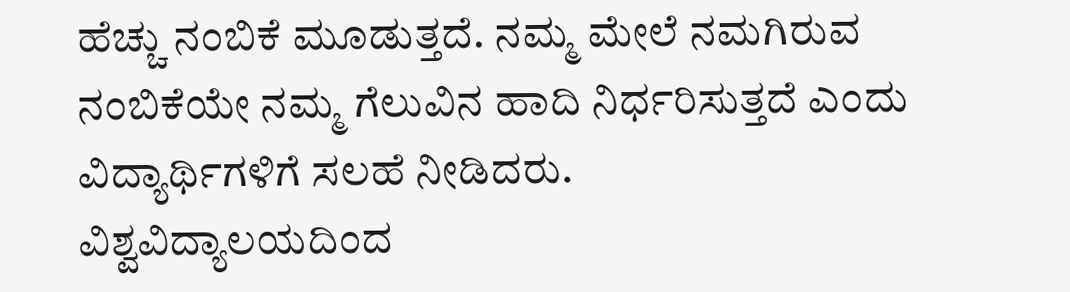ಹೆಚ್ಚು ನಂಬಿಕೆ ಮೂಡುತ್ತದೆ. ನಮ್ಮ ಮೇಲೆ ನಮಗಿರುವ ನಂಬಿಕೆಯೇ ನಮ್ಮ ಗೆಲುವಿನ ಹಾದಿ ನಿರ್ಧರಿಸುತ್ತದೆ ಎಂದು ವಿದ್ಯಾರ್ಥಿಗಳಿಗೆ ಸಲಹೆ ನೀಡಿದರು.
ವಿಶ್ವವಿದ್ಯಾಲಯದಿಂದ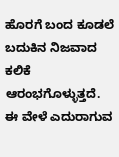ಹೊರಗೆ ಬಂದ ಕೂಡಲೆ ಬದುಕಿನ ನಿಜವಾದ ಕಲಿಕೆ ಆರಂಭಗೊಳ್ಳುತ್ತದೆ. ಈ ವೇಳೆ ಎದುರಾಗುವ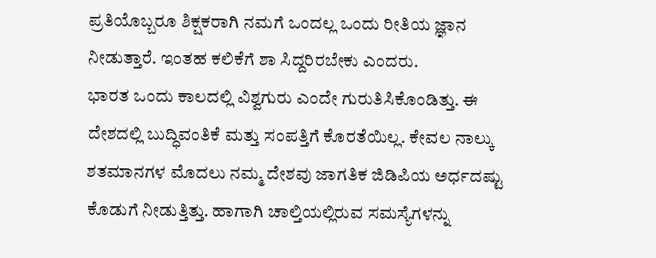ಪ್ರತಿಯೊಬ್ಬರೂ ಶಿಕ್ಷಕರಾಗಿ ನಮಗೆ ಒಂದಲ್ಲ ಒಂದು ರೀತಿಯ ಜ್ಞಾನ ನೀಡುತ್ತಾರೆ. ಇಂತಹ ಕಲಿಕೆಗೆ ಶಾ ಸಿದ್ದರಿರಬೇಕು ಎಂದರು.
ಭಾರತ ಒಂದು ಕಾಲದಲ್ಲಿ ವಿಶ್ವಗುರು ಎಂದೇ ಗುರುತಿಸಿಕೊಂಡಿತ್ತು. ಈ ದೇಶದಲ್ಲಿ ಬುದ್ಧಿವಂತಿಕೆ ಮತ್ತು ಸಂಪತ್ತಿಗೆ ಕೊರತೆಯಿಲ್ಲ. ಕೇವಲ ನಾಲ್ಕು ಶತಮಾನಗಳ ಮೊದಲು ನಮ್ಮ ದೇಶವು ಜಾಗತಿಕ ಜಿಡಿಪಿಯ ಅರ್ಧದಷ್ಟು ಕೊಡುಗೆ ನೀಡುತ್ತಿತ್ತು. ಹಾಗಾಗಿ ಚಾಲ್ತಿಯಲ್ಲಿರುವ ಸಮಸ್ಯೆಗಳನ್ನು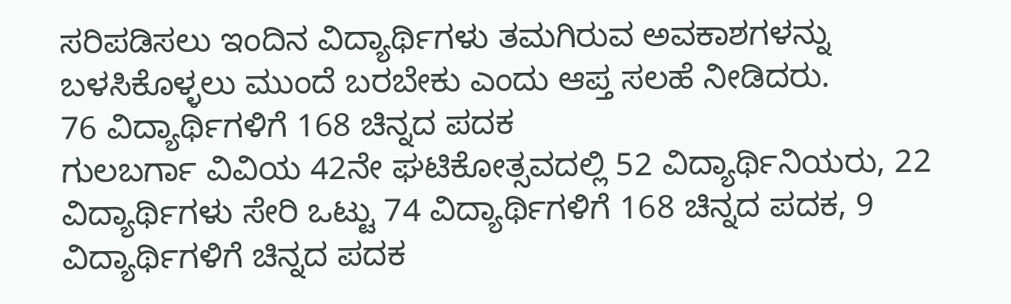ಸರಿಪಡಿಸಲು ಇಂದಿನ ವಿದ್ಯಾರ್ಥಿಗಳು ತಮಗಿರುವ ಅವಕಾಶಗಳನ್ನು ಬಳಸಿಕೊಳ್ಳಲು ಮುಂದೆ ಬರಬೇಕು ಎಂದು ಆಪ್ತ ಸಲಹೆ ನೀಡಿದರು.
76 ವಿದ್ಯಾರ್ಥಿಗಳಿಗೆ 168 ಚಿನ್ನದ ಪದಕ
ಗುಲಬರ್ಗಾ ವಿವಿಯ 42ನೇ ಘಟಿಕೋತ್ಸವದಲ್ಲಿ 52 ವಿದ್ಯಾರ್ಥಿನಿಯರು, 22 ವಿದ್ಯಾರ್ಥಿಗಳು ಸೇರಿ ಒಟ್ಟು 74 ವಿದ್ಯಾರ್ಥಿಗಳಿಗೆ 168 ಚಿನ್ನದ ಪದಕ, 9 ವಿದ್ಯಾರ್ಥಿಗಳಿಗೆ ಚಿನ್ನದ ಪದಕ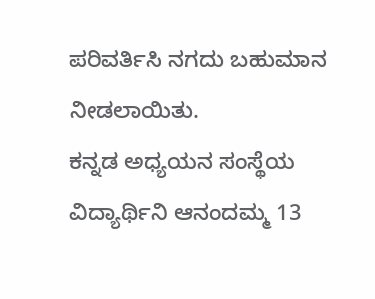ಪರಿವರ್ತಿಸಿ ನಗದು ಬಹುಮಾನ ನೀಡಲಾಯಿತು.
ಕನ್ನಡ ಅಧ್ಯಯನ ಸಂಸ್ಥೆಯ ವಿದ್ಯಾರ್ಥಿನಿ ಆನಂದಮ್ಮ 13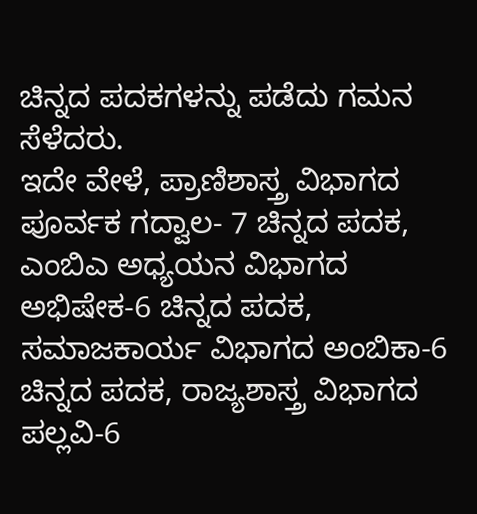ಚಿನ್ನದ ಪದಕಗಳನ್ನು ಪಡೆದು ಗಮನ ಸೆಳೆದರು.
ಇದೇ ವೇಳೆ, ಪ್ರಾಣಿಶಾಸ್ತ್ರ ವಿಭಾಗದ ಪೂರ್ವಕ ಗದ್ವಾಲ- 7 ಚಿನ್ನದ ಪದಕ, ಎಂಬಿಎ ಅಧ್ಯಯನ ವಿಭಾಗದ ಅಭಿಷೇಕ-6 ಚಿನ್ನದ ಪದಕ, ಸಮಾಜಕಾರ್ಯ ವಿಭಾಗದ ಅಂಬಿಕಾ-6 ಚಿನ್ನದ ಪದಕ, ರಾಜ್ಯಶಾಸ್ತ್ರ ವಿಭಾಗದ ಪಲ್ಲವಿ-6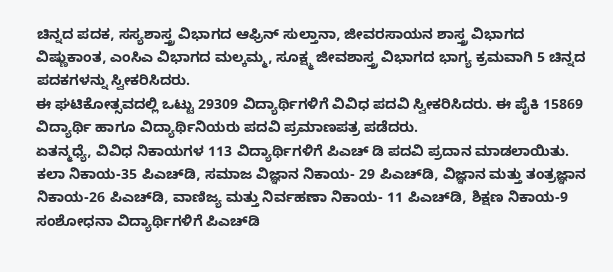ಚಿನ್ನದ ಪದಕ, ಸಸ್ಯಶಾಸ್ತ್ರ ವಿಭಾಗದ ಆಫ್ರಿನ್ ಸುಲ್ತಾನಾ, ಜೀವರಸಾಯನ ಶಾಸ್ತ್ರ ವಿಭಾಗದ ವಿಷ್ಣುಕಾಂತ, ಎಂಸಿಎ ವಿಭಾಗದ ಮಲ್ಕಮ್ಮ, ಸೂಕ್ಷ್ಮ ಜೀವಶಾಸ್ತ್ರ ವಿಭಾಗದ ಭಾಗ್ಯ ಕ್ರಮವಾಗಿ 5 ಚಿನ್ನದ ಪದಕಗಳನ್ನು ಸ್ವೀಕರಿಸಿದರು.
ಈ ಘಟಿಕೋತ್ಸವದಲ್ಲಿ ಒಟ್ಟು 29309 ವಿದ್ಯಾರ್ಥಿಗಳಿಗೆ ವಿವಿಧ ಪದವಿ ಸ್ವೀಕರಿಸಿದರು. ಈ ಪೈಕಿ 15869 ವಿದ್ಯಾರ್ಥಿ ಹಾಗೂ ವಿದ್ಯಾರ್ಥಿನಿಯರು ಪದವಿ ಪ್ರಮಾಣಪತ್ರ ಪಡೆದರು.
ಏತನ್ಮಧ್ಯೆ, ವಿವಿಧ ನಿಕಾಯಗಳ 113 ವಿದ್ಯಾರ್ಥಿಗಳಿಗೆ ಪಿಎಚ್ ಡಿ ಪದವಿ ಪ್ರದಾನ ಮಾಡಲಾಯಿತು. ಕಲಾ ನಿಕಾಯ-35 ಪಿಎಚ್‍ಡಿ, ಸಮಾಜ ವಿಜ್ಞಾನ ನಿಕಾಯ- 29 ಪಿಎಚ್‍ಡಿ, ವಿಜ್ಞಾನ ಮತ್ತು ತಂತ್ರಜ್ಞಾನ ನಿಕಾಯ-26 ಪಿಎಚ್‍ಡಿ, ವಾಣಿಜ್ಯ ಮತ್ತು ನಿರ್ವಹಣಾ ನಿಕಾಯ- 11 ಪಿಎಚ್‍ಡಿ, ಶಿಕ್ಷಣ ನಿಕಾಯ-9 ಸಂಶೋಧನಾ ವಿದ್ಯಾರ್ಥಿಗಳಿಗೆ ಪಿಎಚ್‍ಡಿ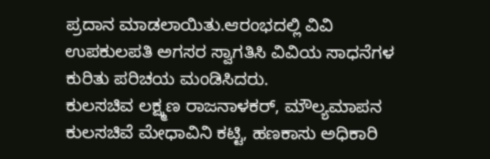ಪ್ರದಾನ ಮಾಡಲಾಯಿತು.ಆರಂಭದಲ್ಲಿ ವಿವಿ ಉಪಕುಲಪತಿ ಅಗಸರ ಸ್ವಾಗತಿಸಿ ವಿವಿಯ ಸಾಧನೆಗಳ ಕುರಿತು ಪರಿಚಯ ಮಂಡಿಸಿದರು.
ಕುಲಸಚಿವ ಲಕ್ಷ್ಮಣ ರಾಜನಾಳಕರ್, ಮೌಲ್ಯಮಾಪನ ಕುಲಸಚಿವೆ ಮೇಧಾವಿನಿ ಕಟ್ಟಿ, ಹಣಕಾಸು ಅಧಿಕಾರಿ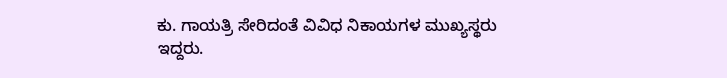ಕು. ಗಾಯತ್ರಿ ಸೇರಿದಂತೆ ವಿವಿಧ ನಿಕಾಯಗಳ ಮುಖ್ಯಸ್ಥರು
ಇದ್ದರು.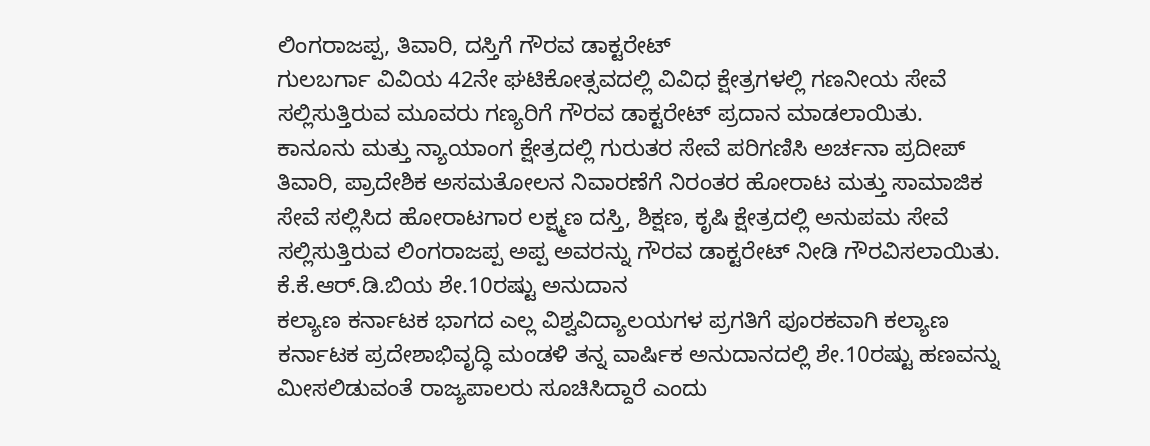ಲಿಂಗರಾಜಪ್ಪ, ತಿವಾರಿ, ದಸ್ತಿಗೆ ಗೌರವ ಡಾಕ್ಟರೇಟ್
ಗುಲಬರ್ಗಾ ವಿವಿಯ 42ನೇ ಘಟಿಕೋತ್ಸವದಲ್ಲಿ ವಿವಿಧ ಕ್ಷೇತ್ರಗಳಲ್ಲಿ ಗಣನೀಯ ಸೇವೆ ಸಲ್ಲಿಸುತ್ತಿರುವ ಮೂವರು ಗಣ್ಯರಿಗೆ ಗೌರವ ಡಾಕ್ಟರೇಟ್ ಪ್ರದಾನ ಮಾಡಲಾಯಿತು.
ಕಾನೂನು ಮತ್ತು ನ್ಯಾಯಾಂಗ ಕ್ಷೇತ್ರದಲ್ಲಿ ಗುರುತರ ಸೇವೆ ಪರಿಗಣಿಸಿ ಅರ್ಚನಾ ಪ್ರದೀಪ್ ತಿವಾರಿ, ಪ್ರಾದೇಶಿಕ ಅಸಮತೋಲನ ನಿವಾರಣೆಗೆ ನಿರಂತರ ಹೋರಾಟ ಮತ್ತು ಸಾಮಾಜಿಕ ಸೇವೆ ಸಲ್ಲಿಸಿದ ಹೋರಾಟಗಾರ ಲಕ್ಷ್ಮಣ ದಸ್ತಿ, ಶಿಕ್ಷಣ, ಕೃಷಿ ಕ್ಷೇತ್ರದಲ್ಲಿ ಅನುಪಮ ಸೇವೆ ಸಲ್ಲಿಸುತ್ತಿರುವ ಲಿಂಗರಾಜಪ್ಪ ಅಪ್ಪ ಅವರನ್ನು ಗೌರವ ಡಾಕ್ಟರೇಟ್ ನೀಡಿ ಗೌರವಿಸಲಾಯಿತು.
ಕೆ.ಕೆ.ಆರ್.ಡಿ.ಬಿಯ ಶೇ.10ರಷ್ಟು ಅನುದಾನ
ಕಲ್ಯಾಣ ಕರ್ನಾಟಕ ಭಾಗದ ಎಲ್ಲ ವಿಶ್ವವಿದ್ಯಾಲಯಗಳ ಪ್ರಗತಿಗೆ ಪೂರಕವಾಗಿ ಕಲ್ಯಾಣ ಕರ್ನಾಟಕ ಪ್ರದೇಶಾಭಿವೃದ್ಧಿ ಮಂಡಳಿ ತನ್ನ ವಾರ್ಷಿಕ ಅನುದಾನದಲ್ಲಿ ಶೇ.10ರಷ್ಟು ಹಣವನ್ನು ಮೀಸಲಿಡುವಂತೆ ರಾಜ್ಯಪಾಲರು ಸೂಚಿಸಿದ್ದಾರೆ ಎಂದು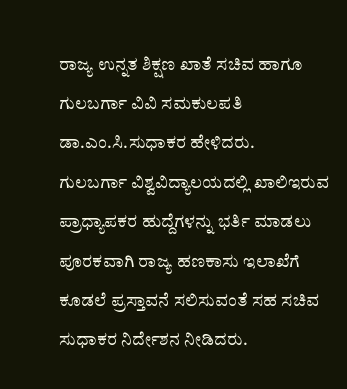ರಾಜ್ಯ ಉನ್ನತ ಶಿಕ್ಷಣ ಖಾತೆ ಸಚಿವ ಹಾಗೂ ಗುಲಬರ್ಗಾ ವಿವಿ ಸಮಕುಲಪತಿ ಡಾ.ಎಂ.ಸಿ.ಸುಧಾಕರ ಹೇಳಿದರು.
ಗುಲಬರ್ಗಾ ವಿಶ್ವವಿದ್ಯಾಲಯದಲ್ಲಿ ಖಾಲಿಇರುವ ಪ್ರಾಧ್ಯಾಪಕರ ಹುದ್ದೆಗಳನ್ನು ಭರ್ತಿ ಮಾಡಲು ಪೂರಕವಾಗಿ ರಾಜ್ಯ ಹಣಕಾಸು ಇಲಾಖೆಗೆ ಕೂಡಲೆ ಪ್ರಸ್ತಾವನೆ ಸಲಿಸುವಂತೆ ಸಹ ಸಚಿವ ಸುಧಾಕರ ನಿರ್ದೇಶನ ನೀಡಿದರು.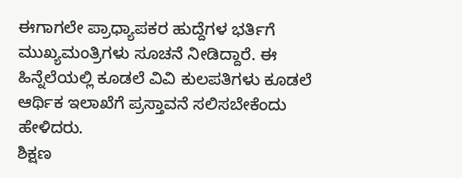ಈಗಾಗಲೇ ಪ್ರಾಧ್ಯಾಪಕರ ಹುದ್ದೆಗಳ ಭರ್ತಿಗೆ ಮುಖ್ಯಮಂತ್ರಿಗಳು ಸೂಚನೆ ನೀಡಿದ್ದಾರೆ. ಈ ಹಿನ್ನೆಲೆಯಲ್ಲಿ ಕೂಡಲೆ ವಿವಿ ಕುಲಪತಿಗಳು ಕೂಡಲೆ ಆರ್ಥಿಕ ಇಲಾಖೆಗೆ ಪ್ರಸ್ತಾವನೆ ಸಲಿಸಬೇಕೆಂದು ಹೇಳಿದರು.
ಶಿಕ್ಷಣ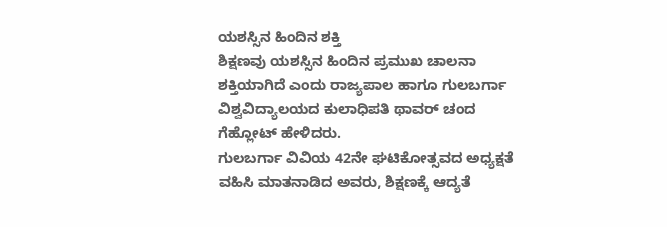ಯಶಸ್ಸಿನ ಹಿಂದಿನ ಶಕ್ತಿ
ಶಿಕ್ಷಣವು ಯಶಸ್ಸಿನ ಹಿಂದಿನ ಪ್ರಮುಖ ಚಾಲನಾ ಶಕ್ತಿಯಾಗಿದೆ ಎಂದು ರಾಜ್ಯಪಾಲ ಹಾಗೂ ಗುಲಬರ್ಗಾ ವಿಶ್ವವಿದ್ಯಾಲಯದ ಕುಲಾಧಿಪತಿ ಥಾವರ್ ಚಂದ ಗೆಹ್ಲೋಟ್ ಹೇಳಿದರು.
ಗುಲಬರ್ಗಾ ವಿವಿಯ 42ನೇ ಘಟಿಕೋತ್ಸವದ ಅಧ್ಯಕ್ಷತೆ ವಹಿಸಿ ಮಾತನಾಡಿದ ಅವರು, ಶಿಕ್ಷಣಕ್ಕೆ ಆದ್ಯತೆ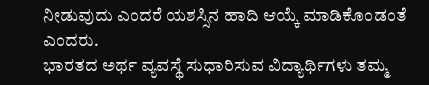ನೀಡುವುದು ಎಂದರೆ ಯಶಸ್ಸಿನ ಹಾದಿ ಆಯ್ಕೆ ಮಾಡಿಕೊಂಡಂತೆ ಎಂದರು.
ಭಾರತದ ಅರ್ಥ ವ್ಯವಸ್ಥೆ ಸುಧಾರಿಸುವ ವಿದ್ಯಾರ್ಥಿಗಳು ತಮ್ಮ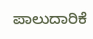ಪಾಲುದಾರಿಕೆ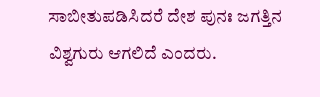ಸಾಬೀತುಪಡಿಸಿದರೆ ದೇಶ ಪುನಃ ಜಗತ್ತಿನ ವಿಶ್ವಗುರು ಆಗಲಿದೆ ಎಂದರು.